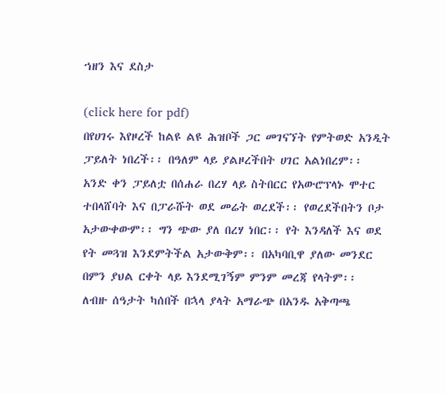ኀዘን እና ደስታ

(click here for pdf)
በየሀገሩ እየዞረች ከልዩ ልዩ ሕዝቦች ጋር መገናኘት የምትወድ አንዲት ፓይለት ነበረች፡፡ በዓለም ላይ ያልዞረችበት ሀገር አልነበረም፡፡
አንድ ቀን ፓይለቷ በሰሐራ በረሃ ላይ ስትበርር የአውሮፕላኑ ሞተር ተበላሸባት እና በፓራሹት ወደ መሬት ወረደች፡፡ የወረደችበትን ቦታ አታውቀውም፡፡ ግን ጭው ያለ በረሃ ነበር፡፡ የት እንዳለች እና ወደ የት መጓዝ እንደምትችል አታውቅም፡፡ በአካባቢዋ ያለው መንደር በምን ያህል ርቀት ላይ እንደሚገኝም ምንም መረጃ የላትም፡፡
ለብዙ ሰዓታት ካሰበች በኋላ ያላት አማራጭ በአንዱ አቅጣጫ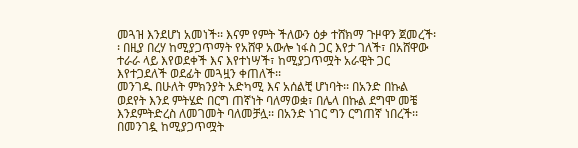መጓዝ እንደሆነ አመነች፡፡ እናም የምት ችለውን ዕቃ ተሸክማ ጉዞዋን ጀመረች፡፡ በዚያ በረሃ ከሚያጋጥማት የአሸዋ አውሎ ነፋስ ጋር እየታ ገለች፣ በአሸዋው ተራራ ላይ እየወደቀች እና እየተነሣች፣ ከሚያጋጥሟት አራዊት ጋር እየተጋደለች ወደፊት መጓዟን ቀጠለች፡፡
መንገዱ በሁለት ምክንያት አድካሚ እና አሰልቺ ሆነባት፡፡ በአንድ በኩል ወደየት እንደ ምትሄድ በርግ ጠኛነት ባለማወቋ፣ በሌላ በኩል ደግሞ መቼ እንደምትድረስ ለመገመት ባለመቻሏ፡፡ በአንድ ነገር ግን ርግጠኛ ነበረች፡፡ በመንገዷ ከሚያጋጥሟት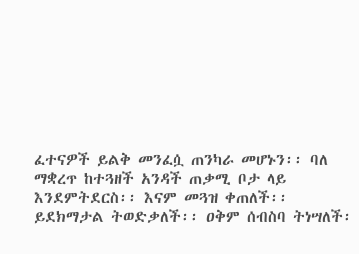ፈተናዎች ይልቅ መንፈሷ ጠንካራ መሆኑን፡፡ ባለ ማቋረጥ ከተጓዘች አንዳች ጠቃሚ ቦታ ላይ እንደምትደርስ፡፡ እናም መጓዝ ቀጠለች፡፡
ይደክማታል ትወድቃለች፡፡ ዐቅም ሰብስባ ትነሣለች፡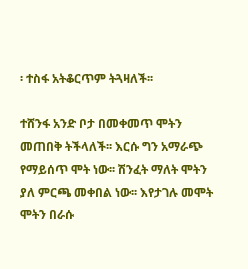፡ ተስፋ አትቆርጥም ትጓዛለች፡፡

ተሸንፋ አንድ ቦታ በመቀመጥ ሞትን መጠበቅ ትችላለች፡፡ እርሱ ግን አማራጭ የማይሰጥ ሞት ነው፡፡ ሽንፈት ማለት ሞትን ያለ ምርጫ መቀበል ነው፡፡ እየታገሉ መሞት ሞትን በራሱ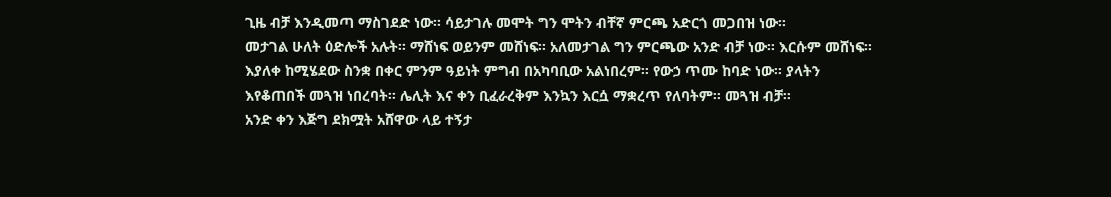ጊዜ ብቻ እንዲመጣ ማስገደድ ነው፡፡ ሳይታገሉ መሞት ግን ሞትን ብቸኛ ምርጫ አድርጎ መጋበዝ ነው፡፡
መታገል ሁለት ዕድሎች አሉት፡፡ ማሸነፍ ወይንም መሸነፍ፡፡ አለመታገል ግን ምርጫው አንድ ብቻ ነው፡፡ እርሱም መሸነፍ፡፡
እያለቀ ከሚሄደው ስንቋ በቀር ምንም ዓይነት ምግብ በአካባቢው አልነበረም፡፡ የውኃ ጥሙ ከባድ ነው፡፡ ያላትን እየቆጠበች መጓዝ ነበረባት፡፡ ሌሊት እና ቀን ቢፈራረቅም እንኳን እርሷ ማቋረጥ የለባትም፡፡ መጓዝ ብቻ፡፡
አንድ ቀን እጅግ ደክሟት አሸዋው ላይ ተኝታ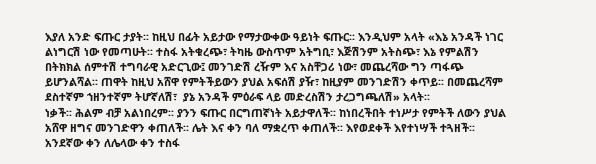እያለ አንድ ፍጡር ታያት፡፡ ከዚህ በፊት አይታው የማታውቀው ዓይነት ፍጡር፡፡ እንዲህም አላት «እኔ አንዳች ነገር ልነግርሽ ነው የመጣሁት፡፡ ተስፋ አትቁረጭ፣ ትካዜ ውስጥም አትግቢ፣ እጅሽንም አትስጭ፣ እኔ የምልሽን በትክክል ሰምተሽ ተግባራዊ አድርጊው፤ መንገድሽ ረዥም እና አስቸጋሪ ነው፣ መጨረሻው ግን ጣፋጭ ይሆንልሻል፡፡ ጠዋት ከዚህ አሸዋ የምትችይውን ያህል አፍሰሽ ያዥ፣ ከዚያም መንገድሽን ቀጥይ፡፡ በመጨረሻም ደስተኛም ኀዘንተኛም ትሆኛለሽ፣  ያኔ አንዳች ምዕራፍ ላይ መድረስሽን ታረጋግጫለሽ» አላት፡፡
ነቃች፡፡ ሕልም ብቻ አልነበረም፡፡ ያንን ፍጡር በርግጠኛነት አይታዋለች፡፡ ከነበረችበት ተነሥታ የምትች ለውን ያህል አሸዋ ዘግና መንገድዋን ቀጠለች፡፡ ሌት እና ቀን ባለ ማቋረጥ ቀጠለች፡፡ እየወደቀች እየተነሣች ተጓዘች፡፡ አንደኛው ቀን ለሌላው ቀን ተስፋ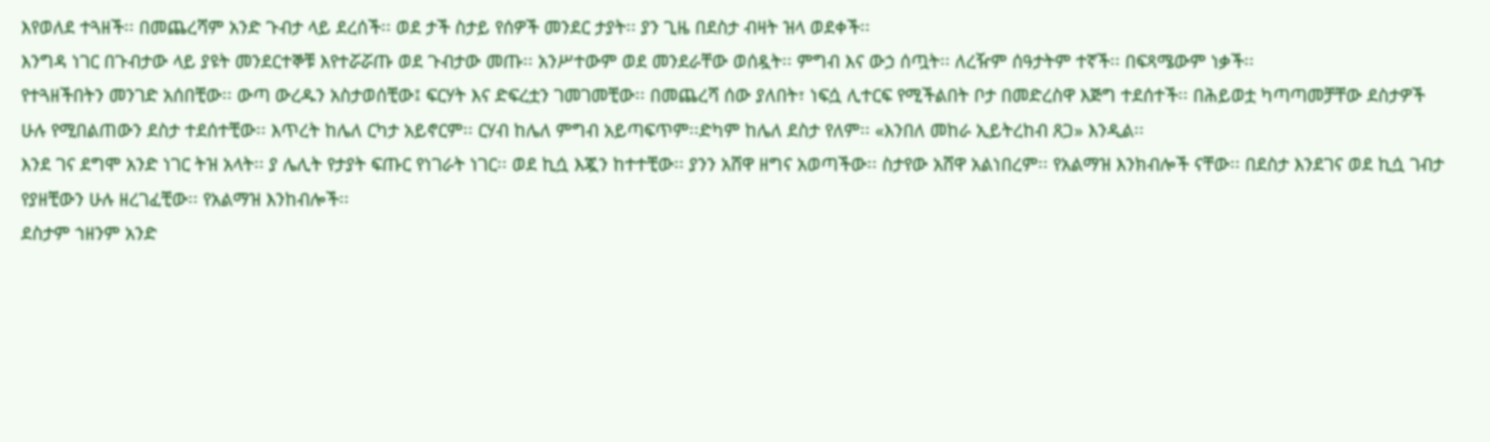እየወለደ ተጓዘች፡፡ በመጨረሻም አንድ ጉብታ ላይ ደረሰች፡፡ ወደ ታች ስታይ የሰዎች መንደር ታያት፡፡ ያን ጊዜ በደስታ ብዛት ዝላ ወደቀች፡፡
እንግዳ ነገር በጉብታው ላይ ያዩት መንደርተኞቹ እየተሯሯጡ ወደ ጉብታው መጡ፡፡ አንሥተውም ወደ መንደራቸው ወሰዷት፡፡ ምግብ እና ውኃ ሰጧት፡፡ ለረዥም ሰዓታትም ተኛች፡፡ በፍጻሜውም ነቃች፡፡
የተጓዘችበትን መንገድ አሰበቺው፡፡ ውጣ ውረዱን አስታወሰቺው፤ ፍርሃት እና ድፍረቷን ገመገመቺው፡፡ በመጨረሻ ሰው ያለበት፣ ነፍሷ ሊተርፍ የሚችልበት ቦታ በመድረስዋ እጅግ ተደሰተች፡፡ በሕይወቷ ካጣጣመቻቸው ደስታዎች ሁሉ የሚበልጠውን ደስታ ተደሰተቺው፡፡ እጥረት ከሌለ ርካታ አይኖርም፡፡ ርሃብ ከሌለ ምግብ አይጣፍጥም፡፡ድካም ከሌለ ደስታ የለም፡፡ «እንበለ መከራ ኢይትረከብ ጸጋ» እንዲል፡፡
እንደ ገና ደግሞ አንድ ነገር ትዝ አላት፡፡ ያ ሌሊት የታያት ፍጡር የነገራት ነገር፡፡ ወደ ኪሷ እጇን ከተተቺው፡፡ ያንን አሸዋ ዘግና አወጣችው፡፡ ስታየው አሸዋ አልነበረም፡፡ የአልማዝ እንክብሎች ናቸው፡፡ በደስታ እንደገና ወደ ኪሷ ገብታ የያዘቺውን ሁሉ ዘረገፈቺው፡፡ የአልማዝ እንከብሎች፡፡
ደስታም ኀዘንም አንድ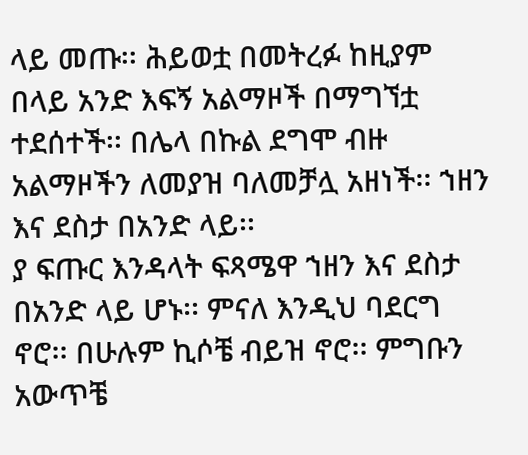ላይ መጡ፡፡ ሕይወቷ በመትረፉ ከዚያም በላይ አንድ እፍኝ አልማዞች በማግኘቷ ተደሰተች፡፡ በሌላ በኩል ደግሞ ብዙ አልማዞችን ለመያዝ ባለመቻሏ አዘነች፡፡ ኀዘን እና ደስታ በአንድ ላይ፡፡
ያ ፍጡር እንዳላት ፍጻሜዋ ኀዘን እና ደስታ በአንድ ላይ ሆኑ፡፡ ምናለ እንዲህ ባደርግ ኖሮ፡፡ በሁሉም ኪሶቼ ብይዝ ኖሮ፡፡ ምግቡን አውጥቼ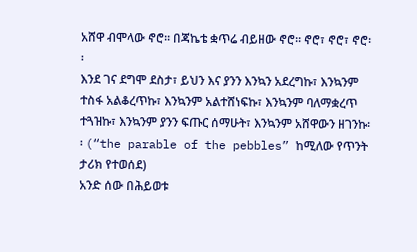አሸዋ ብሞላው ኖሮ፡፡ በጃኬቴ ቋጥሬ ብይዘው ኖሮ፡፡ ኖሮ፣ ኖሮ፣ ኖሮ፡፡
እንደ ገና ደግሞ ደስታ፣ ይህን እና ያንን እንኳን አደረግኩ፣ እንኳንም ተስፋ አልቆረጥኩ፣ እንኳንም አልተሸነፍኩ፣ እንኳንም ባለማቋረጥ ተጓዝኩ፣ እንኳንም ያንን ፍጡር ሰማሁት፣ እንኳንም አሸዋውን ዘገንኩ፡፡ (“the parable of the pebbles” ከሚለው የጥንት ታሪክ የተወሰደ)
አንድ ሰው በሕይወቱ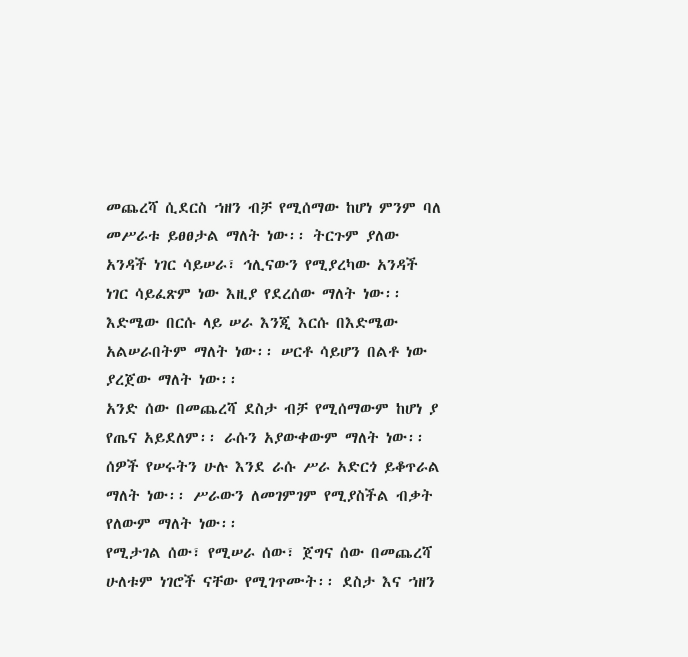መጨረሻ ሲደርስ ኀዘን ብቻ የሚሰማው ከሆነ ምንም ባለ መሥራቱ ይፀፀታል ማለት ነው፡፡ ትርጉም ያለው አንዳች ነገር ሳይሠራ፣ ኅሊናውን የሚያረካው አንዳች ነገር ሳይፈጽም ነው እዚያ የደረሰው ማለት ነው፡፡ እድሜው በርሱ ላይ ሠራ እንጂ እርሱ በእድሜው አልሠራበትም ማለት ነው፡፡ ሠርቶ ሳይሆን በልቶ ነው ያረጀው ማለት ነው፡፡
አንድ ሰው በመጨረሻ ደስታ ብቻ የሚሰማውም ከሆነ ያ የጤና አይደለም፡፡ ራሱን አያውቀውም ማለት ነው፡፡ ሰዎች የሠሩትን ሁሉ እንደ ራሱ ሥራ አድርጎ ይቆጥራል ማለት ነው፡፡ ሥራውን ለመገምገም የሚያስችል ብቃት የለውም ማለት ነው፡፡
የሚታገል ሰው፣ የሚሠራ ሰው፣ ጀግና ሰው በመጨረሻ ሁለቱም ነገሮች ናቸው የሚገጥሙት፡፡ ደስታ እና ኀዘን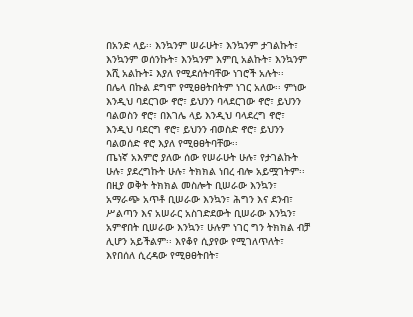በአንድ ላይ፡፡ እንኳንም ሠራሁት፣ እንኳንም ታገልኩት፣ እንኳንም ወሰንኩት፣ እንኳንም እምቢ አልኩት፣ እንኳንም እሺ አልኩት፤ እያለ የሚደሰትባቸው ነገሮች አሉት፡፡
በሌላ በኩል ደግሞ የሚፀፀትበትም ነገር አለው፡፡ ምነው እንዲህ ባደርገው ኖሮ፣ ይህንን ባላደርገው ኖሮ፣ ይህንን ባልወስን ኖሮ፣ በእገሌ ላይ እንዲህ ባላደረግ ኖሮ፣ እንዲህ ባደርግ ኖሮ፣ ይህንን ብወስድ ኖሮ፣ ይህንን ባልወሰድ ኖሮ እያለ የሚፀፀትባቸው፡፡
ጤነኛ አእምሮ ያለው ሰው የሠራሁት ሁሉ፣ የታገልኩት ሁሉ፣ ያደረግኩት ሁሉ፣ ትክክል ነበረ ብሎ አይሟገትም፡፡ በዚያ ወቅት ትክክል መስሎት ቢሠራው እንኳን፣ አማራጭ አጥቶ ቢሠራው እንኳን፣ ሕግን እና ደንብ፣ ሥልጣን እና አሠራር አስገድደውት ቢሠራው እንኳን፣ አምኖበት ቢሠራው እንኳን፣ ሁሉም ነገር ግን ትክክል ብቻ ሊሆን አይችልም፡፡ እየቆየ ሲያየው የሚገለጥለት፣ እየበሰለ ሲረዳው የሚፀፀትበት፣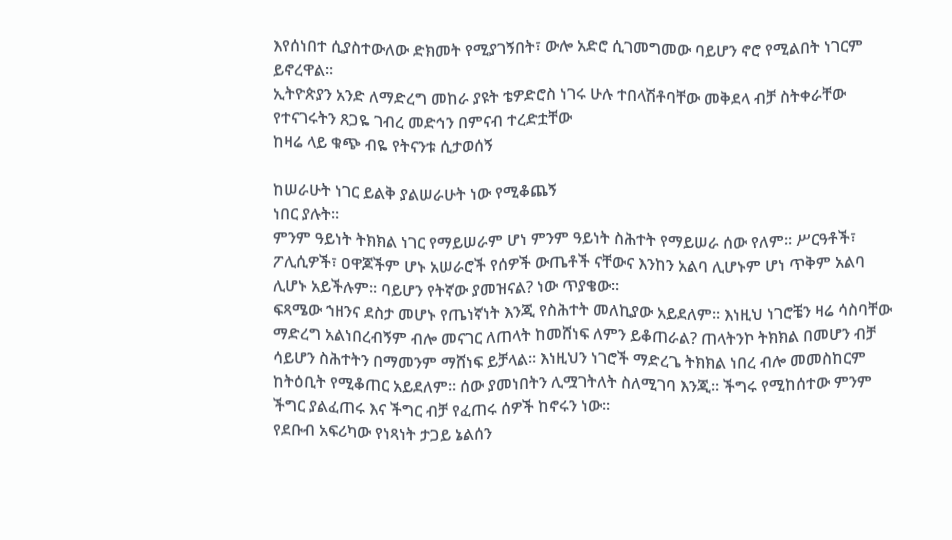እየሰነበተ ሲያስተውለው ድክመት የሚያገኝበት፣ ውሎ አድሮ ሲገመግመው ባይሆን ኖሮ የሚልበት ነገርም ይኖረዋል፡፡
ኢትዮጵያን አንድ ለማድረግ መከራ ያዩት ቴዎድሮስ ነገሩ ሁሉ ተበላሽቶባቸው መቅደላ ብቻ ስትቀራቸው የተናገሩትን ጸጋዬ ገብረ መድኅን በምናብ ተረድቷቸው
ከዛሬ ላይ ቁጭ ብዬ የትናንቱ ሲታወሰኝ

ከሠራሁት ነገር ይልቅ ያልሠራሁት ነው የሚቆጨኝ
ነበር ያሉት፡፡
ምንም ዓይነት ትክክል ነገር የማይሠራም ሆነ ምንም ዓይነት ስሕተት የማይሠራ ሰው የለም፡፡ ሥርዓቶች፣ ፖሊሲዎች፣ ዐዋጆችም ሆኑ አሠራሮች የሰዎች ውጤቶች ናቸውና እንከን አልባ ሊሆኑም ሆነ ጥቅም አልባ ሊሆኑ አይችሉም፡፡ ባይሆን የትኛው ያመዝናል? ነው ጥያቄው፡፡
ፍጻሜው ኀዘንና ደስታ መሆኑ የጤነኛነት እንጂ የስሕተት መለኪያው አይደለም፡፡ እነዚህ ነገሮቼን ዛሬ ሳስባቸው ማድረግ አልነበረብኝም ብሎ መናገር ለጠላት ከመሸነፍ ለምን ይቆጠራል? ጠላትንኮ ትክክል በመሆን ብቻ ሳይሆን ስሕተትን በማመንም ማሸነፍ ይቻላል፡፡ እነዚህን ነገሮች ማድረጌ ትክክል ነበረ ብሎ መመስከርም ከትዕቢት የሚቆጠር አይደለም፡፡ ሰው ያመነበትን ሊሟገትለት ስለሚገባ እንጂ፡፡ ችግሩ የሚከሰተው ምንም ችግር ያልፈጠሩ እና ችግር ብቻ የፈጠሩ ሰዎች ከኖሩን ነው፡፡
የደቡብ አፍሪካው የነጻነት ታጋይ ኔልሰን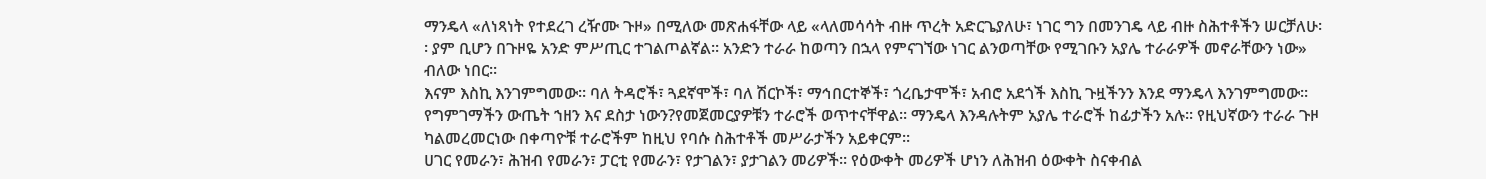ማንዴላ «ለነጻነት የተደረገ ረዥሙ ጉዞ» በሚለው መጽሐፋቸው ላይ «ላለመሳሳት ብዙ ጥረት አድርጌያለሁ፣ ነገር ግን በመንገዴ ላይ ብዙ ስሕተቶችን ሠርቻለሁ፡፡ ያም ቢሆን በጉዞዬ አንድ ምሥጢር ተገልጦልኛል፡፡ አንድን ተራራ ከወጣን በኋላ የምናገኘው ነገር ልንወጣቸው የሚገቡን አያሌ ተራራዎች መኖራቸውን ነው» ብለው ነበር፡፡
እናም እስኪ እንገምግመው፡፡ ባለ ትዳሮች፣ ጓደኛሞች፣ ባለ ሽርኮች፣ ማኅበርተኞች፣ ጎረቤታሞች፣ አብሮ አደጎች እስኪ ጉዟችንን እንደ ማንዴላ እንገምግመው፡፡ የግምገማችን ውጤት ኀዘን እና ደስታ ነውን?የመጀመርያዎቹን ተራሮች ወጥተናቸዋል፡፡ ማንዴላ እንዳሉትም አያሌ ተራሮች ከፊታችን አሉ፡፡ የዚህኛውን ተራራ ጉዞ ካልመረመርነው በቀጣዮቹ ተራሮችም ከዚህ የባሱ ስሕተቶች መሥራታችን አይቀርም፡፡
ሀገር የመራን፣ ሕዝብ የመራን፣ ፓርቲ የመራን፣ የታገልን፣ ያታገልን መሪዎች፡፡ የዕውቀት መሪዎች ሆነን ለሕዝብ ዕውቀት ስናቀብል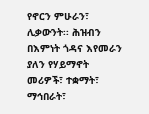የኖርን ምሁራን፣ ሊቃውንት፡፡ ሕዝብን በእምነት ጎዳና እየመራን ያለን የሃይማኖት መሪዎች፣ ተቋማት፣ ማኅበራት፣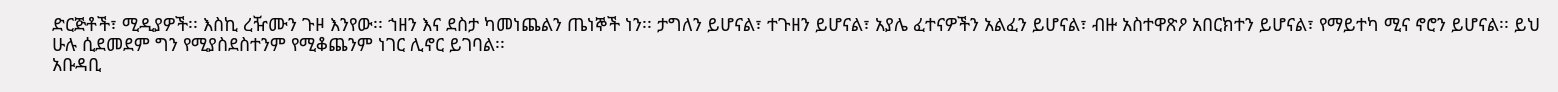ድርጅቶች፣ ሚዲያዎች፡፡ እስኪ ረዥሙን ጉዞ እንየው፡፡ ኀዘን እና ደስታ ካመነጨልን ጤነኞች ነን፡፡ ታግለን ይሆናል፣ ተጉዘን ይሆናል፣ አያሌ ፈተናዎችን አልፈን ይሆናል፣ ብዙ አስተዋጽዖ አበርክተን ይሆናል፣ የማይተካ ሚና ኖሮን ይሆናል፡፡ ይህ ሁሉ ሲደመደም ግን የሚያስደስተንም የሚቆጨንም ነገር ሊኖር ይገባል፡፡
አቡዳቢ